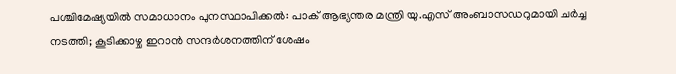പശ്ചിമേഷ്യയിൽ സമാധാനം പുനസ്ഥാപിക്കൽ: പാക് ആഭ്യന്തര മന്ത്രി യു.എസ് അംബാസഡറുമായി ചർച്ച നടത്തി; കൂടിക്കാഴ്ച ഇറാൻ സന്ദർശനത്തിന് ശേഷം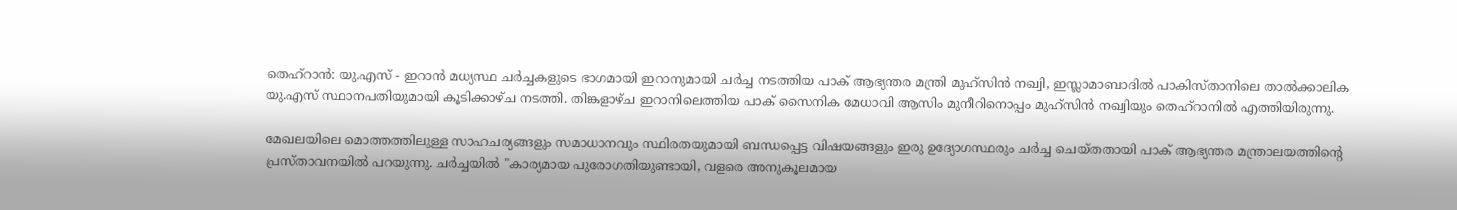തെഹ്‌റാൻ: യു.എസ് - ഇറാൻ മധ്യസ്ഥ ചർച്ചകളുടെ ഭാഗമായി ഇറാനുമായി ചർച്ച നടത്തിയ പാക് ആഭ്യന്തര മന്ത്രി മുഹ്സിൻ നഖ്വി, ഇസ്ലാമാബാദിൽ പാകിസ്താനിലെ താൽക്കാലിക യു.എസ് സ്ഥാനപതിയുമായി കൂടിക്കാഴ്ച നടത്തി. തിങ്കളാഴ്ച ഇറാനിലെത്തിയ പാക് സൈനിക മേധാവി ആസിം മുനീറിനൊപ്പം മുഹ്സിൻ നഖ്വിയും തെഹ്‌റാനിൽ എത്തിയിരുന്നു.

മേഖലയിലെ മൊത്തത്തിലുള്ള സാഹചര്യങ്ങളും സമാധാനവും സ്ഥിരതയുമായി ബന്ധപ്പെട്ട വിഷയങ്ങളും ഇരു ഉദ്യോഗസ്ഥരും ചർച്ച ചെയ്തതായി പാക് ആഭ്യന്തര മന്ത്രാലയത്തിന്റെ പ്രസ്താവനയിൽ പറയുന്നു. ചർച്ചയിൽ "കാര്യമായ പുരോഗതിയുണ്ടായി, വളരെ അനുകൂലമായ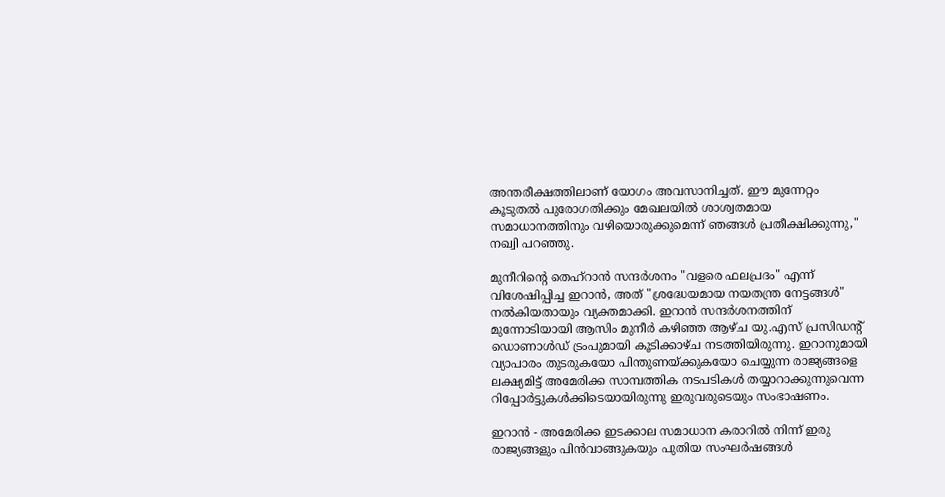അന്തരീക്ഷത്തിലാണ് യോഗം അവസാനിച്ചത്. ഈ മുന്നേറ്റം കൂടുതൽ പുരോഗതിക്കും മേഖലയിൽ ശാശ്വതമായ സമാധാനത്തിനും വഴിയൊരുക്കുമെന്ന് ഞങ്ങൾ പ്രതീക്ഷിക്കുന്നു," നഖ്വി പറഞ്ഞു.

മുനീറിന്റെ തെഹ്‌റാൻ സന്ദർശനം "വളരെ ഫലപ്രദം" എന്ന് വിശേഷിപ്പിച്ച ഇറാൻ, അത് "ശ്രദ്ധേയമായ നയതന്ത്ര നേട്ടങ്ങൾ" നൽകിയതായും വ്യക്തമാക്കി. ഇറാൻ സന്ദർശനത്തിന് മുന്നോടിയായി ആസിം മുനീർ കഴിഞ്ഞ ആഴ്ച യു.എസ് പ്രസിഡന്റ് ഡൊണാൾഡ് ട്രംപുമായി കൂടിക്കാഴ്ച നടത്തിയിരുന്നു. ഇറാനുമായി വ്യാപാരം തുടരുകയോ പിന്തുണയ്ക്കുകയോ ചെയ്യുന്ന രാജ്യങ്ങളെ ലക്ഷ്യമിട്ട് അമേരിക്ക സാമ്പത്തിക നടപടികൾ തയ്യാറാക്കുന്നുവെന്ന റിപ്പോർട്ടുകൾക്കിടെയായിരുന്നു ഇരുവരുടെയും സംഭാഷണം.

ഇറാൻ - അമേരിക്ക ഇടക്കാല സമാധാന കരാറിൽ നിന്ന് ഇരു രാജ്യങ്ങളും പിൻവാങ്ങുകയും പുതിയ സംഘർഷങ്ങൾ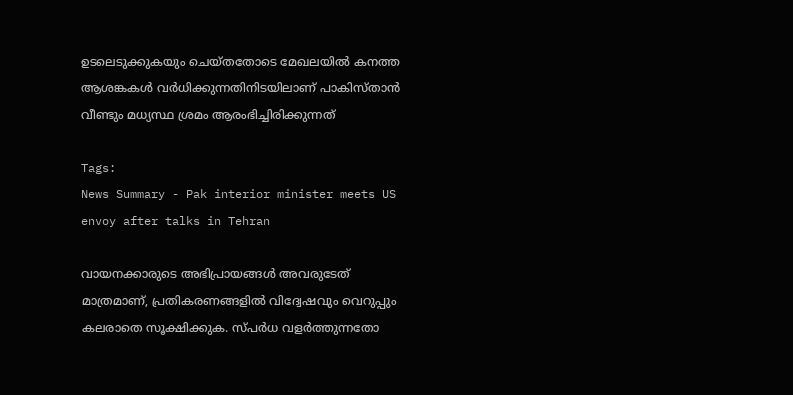ഉടലെടുക്കുകയും ചെയ്തതോടെ മേഖലയിൽ കനത്ത ആശങ്കകൾ വർധിക്കുന്നതിനിടയിലാണ് പാകിസ്താൻ വീണ്ടും മധ്യസ്ഥ ശ്രമം ആരംഭിച്ചിരിക്കുന്നത്

Tags:
News Summary - Pak interior minister meets US envoy after talks in Tehran

വായനക്കാരുടെ അഭിപ്രായങ്ങള്‍ അവരുടേത് മാത്രമാണ്, പ്രതികരണങ്ങളിൽ വിദ്വേഷവും വെറുപ്പും കലരാതെ സൂക്ഷിക്കുക. സ്പർധ വളർത്തുന്നതോ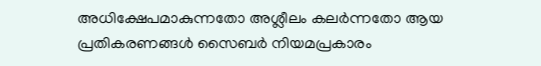അധിക്ഷേപമാകുന്നതോ അശ്ലീലം കലർന്നതോ ആയ പ്രതികരണങ്ങൾ സൈബർ നിയമപ്രകാരം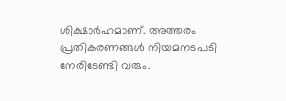ശിക്ഷാർഹമാണ്. അത്തരം പ്രതികരണങ്ങൾ നിയമനടപടി നേരിടേണ്ടി വരും.